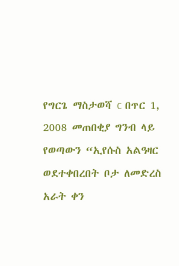የግርጌ ማስታወሻ c በጥር 1, 2008 መጠበቂያ ግንብ ላይ የወጣውን “ኢየሱስ አልዓዛር ወደተቀበረበት ቦታ ለመድረስ አራት ቀን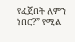የፈጀበት ለምን ነበር?” የሚል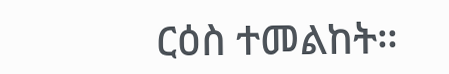ርዕስ ተመልከት።